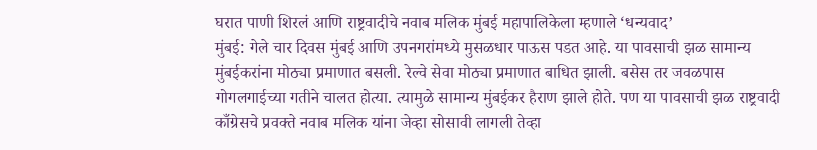घरात पाणी शिरलं आणि राष्ट्रवादीचे नवाब मलिक मुंबई महापालिकेला म्हणाले ‘धन्यवाद’
मुंबई: गेले चार दिवस मुंबई आणि उपनगरांमध्ये मुसळधार पाऊस पडत आहे. या पावसाची झळ सामान्य मुंबईकरांना मोठ्या प्रमाणात बसली. रेल्वे सेवा मोठ्या प्रमाणात बाधित झाली. बसेस तर जवळपास गोगलगाईच्या गतीने चालत होत्या. त्यामुळे सामान्य मुंबईकर हैराण झाले होते. पण या पावसाची झळ राष्ट्रवादी काँग्रेसचे प्रवक्ते नवाब मलिक यांना जेव्हा सोसावी लागली तेव्हा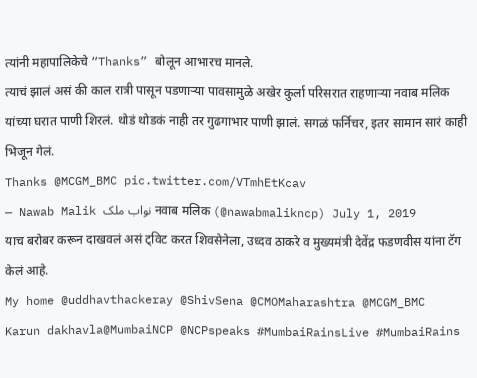त्यांनी महापालिकेचे “Thanks” बोलून आभारच मानले.
त्याचं झालं असं की काल रात्री पासून पडणाऱ्या पावसामुळे अखेर कुर्ला परिसरात राहणाऱ्या नवाब मलिक यांच्या घरात पाणी शिरलं. थोडं थोडकं नाही तर गुढगाभार पाणी झालं. सगळं फर्निचर, इतर सामान सारं काही भिजून गेलं.
Thanks @MCGM_BMC pic.twitter.com/VTmhEtKcav
— Nawab Malik نواب ملک नवाब मलिक (@nawabmalikncp) July 1, 2019
याच बरोबर करून दाखवलं असं ट्विट करत शिवसेनेला, उध्दव ठाकरे व मुख्यमंत्री देवेंद्र फडणवीस यांना टॅग केलं आहे.
My home @uddhavthackeray @ShivSena @CMOMaharashtra @MCGM_BMC
Karun dakhavla@MumbaiNCP @NCPspeaks #MumbaiRainsLive #MumbaiRains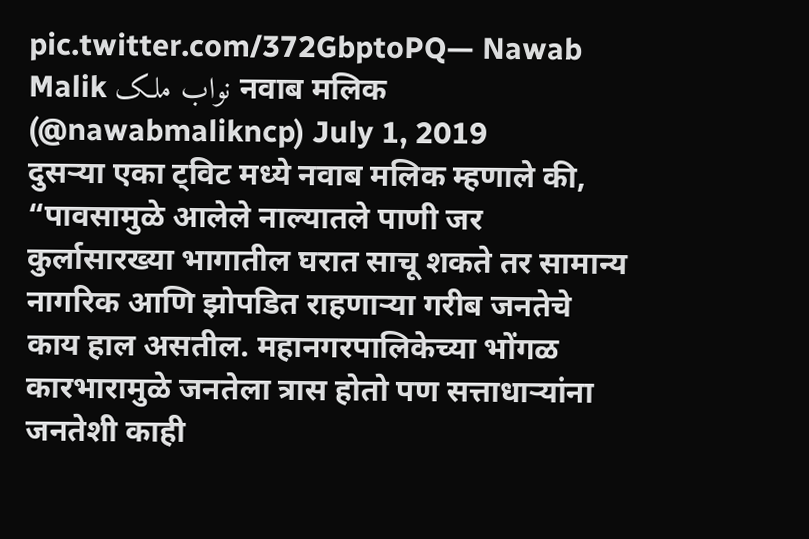pic.twitter.com/372GbptoPQ— Nawab Malik نواب ملک नवाब मलिक (@nawabmalikncp) July 1, 2019
दुसऱ्या एका ट्विट मध्ये नवाब मलिक म्हणाले की, “पावसामुळे आलेले नाल्यातले पाणी जर कुर्लासारख्या भागातील घरात साचू शकते तर सामान्य नागरिक आणि झोपडित राहणाऱ्या गरीब जनतेचे काय हाल असतील. महानगरपालिकेच्या भोंगळ कारभारामुळे जनतेला त्रास होतो पण सत्ताधाऱ्यांना जनतेशी काही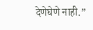देणेघेणे नाही.”